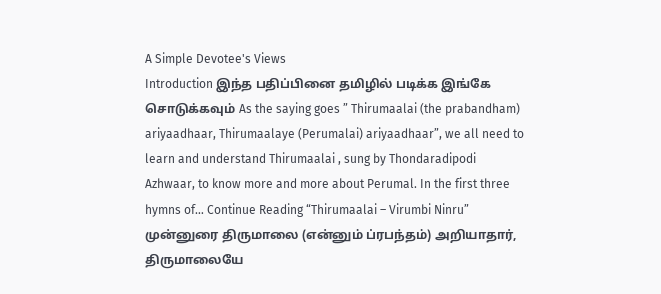A Simple Devotee's Views
Introduction இந்த பதிப்பினை தமிழில் படிக்க இங்கே சொடுக்கவும் As the saying goes ” Thirumaalai (the prabandham) ariyaadhaar, Thirumaalaye (Perumalai) ariyaadhaar”, we all need to learn and understand Thirumaalai , sung by Thondaradipodi Azhwaar, to know more and more about Perumal. In the first three hymns of… Continue Reading “Thirumaalai – Virumbi Ninru”
முன்னுரை திருமாலை (என்னும் ப்ரபந்தம்) அறியாதார், திருமாலையே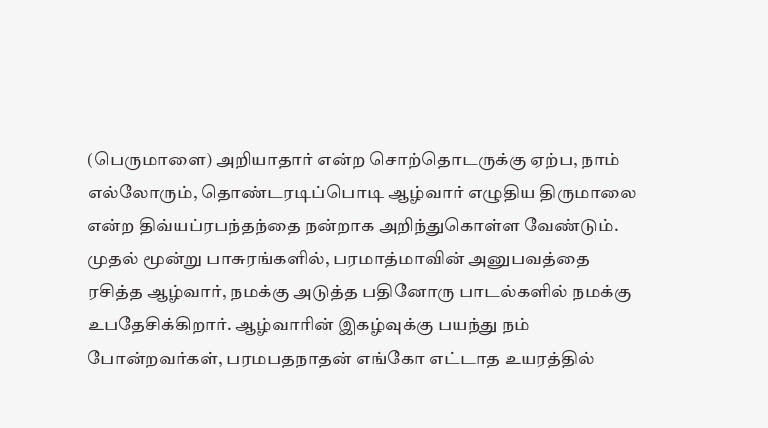(பெருமாளை) அறியாதார் என்ற சொற்தொடருக்கு ஏற்ப, நாம் எல்லோரும், தொண்டரடிப்பொடி ஆழ்வார் எழுதிய திருமாலை என்ற திவ்யப்ரபந்தந்தை நன்றாக அறிந்துகொள்ள வேண்டும். முதல் மூன்று பாசுரங்களில், பரமாத்மாவின் அனுபவத்தை ரசித்த ஆழ்வார், நமக்கு அடுத்த பதினோரு பாடல்களில் நமக்கு உபதேசிக்கிறார். ஆழ்வாரின் இகழ்வுக்கு பயந்து நம் போன்றவர்கள், பரமபதநாதன் எங்கோ எட்டாத உயரத்தில்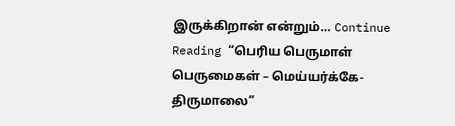இருக்கிறான் என்றும்… Continue Reading “பெரிய பெருமாள் பெருமைகள் – மெய்யர்க்கே- திருமாலை”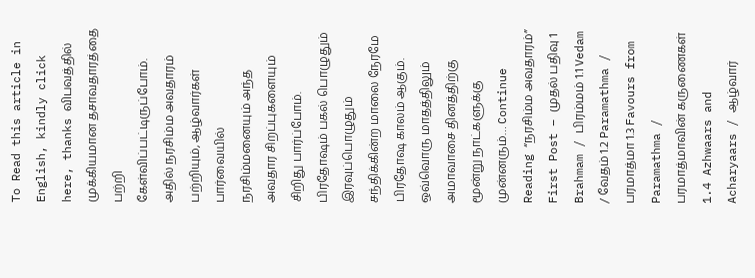To Read this article in English, kindly click here, thanks விபவத்தில் முக்கியமான தசாவதாரத்தை பற்றி கேள்விப்பட்டிருப்போம். அதில் நரசிம்ம அவதாரம் பற்றியும், ஆழ்வார்கள் பார்வையில் நரசிம்மனையும் அந்த அவதார சிறப்புகளையும் சிறிது பார்ப்போம். பிரதோஷம் பகல் பொழுதும் இரவுப்பொழுதும் சந்திக்கின்ற மாலை நேரமே பிரதோஷ காலம் ஆகும். ஒவ்வொரு மாதத்திலும் அமாவாசை தினத்திற்கு மூன்று நாட்களுக்கு முன்னரும்… Continue Reading “நரசிம்ம அவதாரம்”
First Post – முதல் பதிவு 1 Brahmam / பிரம்மம் 1.1 Vedam / வேதம் 1.2 Paramathma / பரமாத்மா 1.3 Favours from Paramathma / பரமாத்மாவின் கருணைகள் 1.4 Azhwaars and Acharyaars / ஆழ்வார்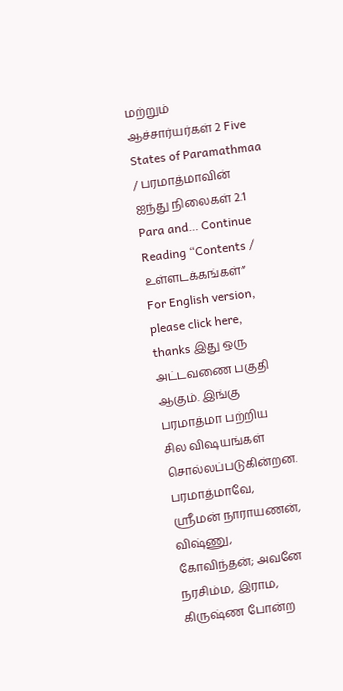மற்றும் ஆச்சார்யர்கள் 2 Five States of Paramathmaa / பரமாத்மாவின் ஐந்து நிலைகள் 2.1 Para and… Continue Reading “Contents / உள்ளடக்கங்கள்”
For English version, please click here, thanks இது ஒரு அட்டவணை பகுதி ஆகும். இங்கு பரமாத்மா பற்றிய சில விஷயங்கள் சொல்லப்படுகின்றன. பரமாத்மாவே, ஸ்ரீமன் நாராயணன், விஷ்ணு, கோவிந்தன்; அவனே நரசிம்ம, இராம, கிருஷ்ண போன்ற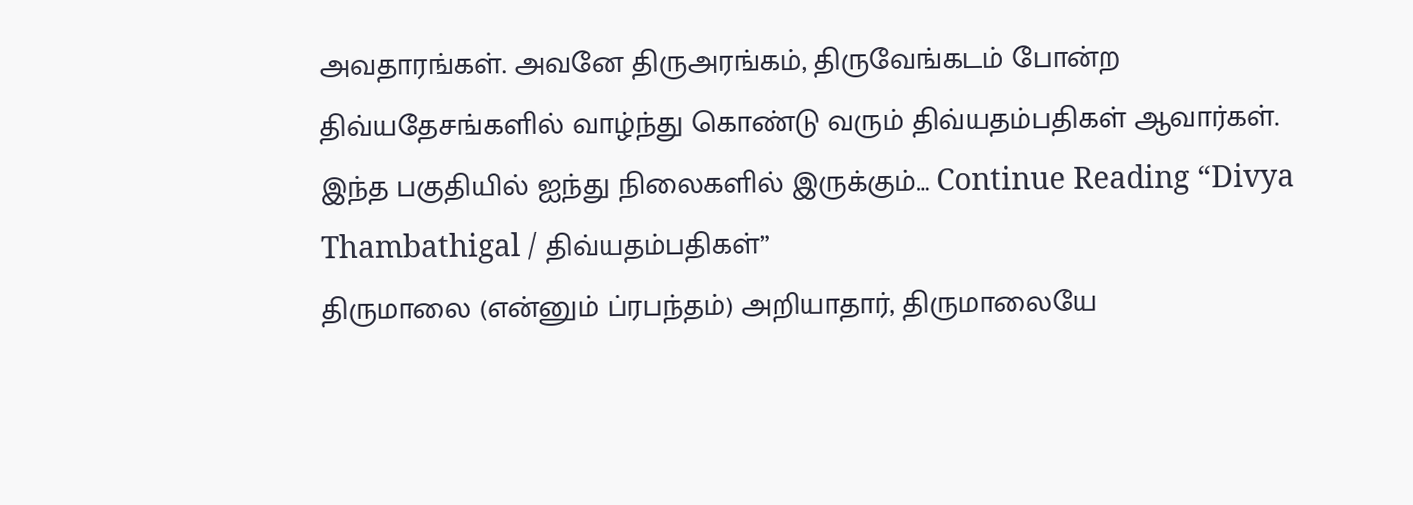அவதாரங்கள். அவனே திருஅரங்கம், திருவேங்கடம் போன்ற திவ்யதேசங்களில் வாழ்ந்து கொண்டு வரும் திவ்யதம்பதிகள் ஆவார்கள். இந்த பகுதியில் ஐந்து நிலைகளில் இருக்கும்… Continue Reading “Divya Thambathigal / திவ்யதம்பதிகள்”
திருமாலை (என்னும் ப்ரபந்தம்) அறியாதார், திருமாலையே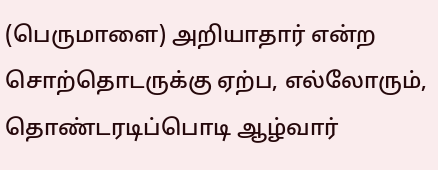(பெருமாளை) அறியாதார் என்ற சொற்தொடருக்கு ஏற்ப, எல்லோரும், தொண்டரடிப்பொடி ஆழ்வார்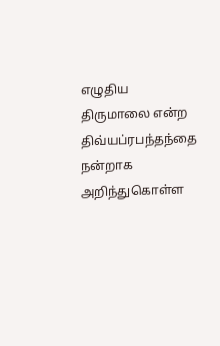எழுதிய திருமாலை என்ற திவ்யப்ரபந்தந்தை நன்றாக அறிந்துகொள்ள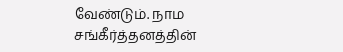வேண்டும். நாம சங்கீர்த்தனத்தின்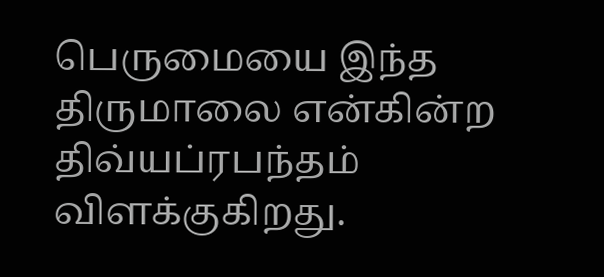பெருமையை இந்த திருமாலை என்கின்ற திவ்யப்ரபந்தம் விளக்குகிறது.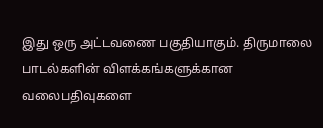இது ஒரு அட்டவணை பகுதியாகும். திருமாலை பாடல்களின் விளக்கங்களுக்கான வலைபதிவுகளை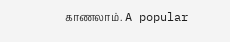காணலாம். A popular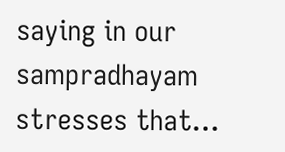saying in our sampradhayam stresses that…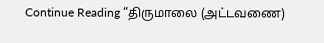Continue Reading “திருமாலை (அட்டவணை)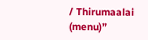/ Thirumaalai (menu)”